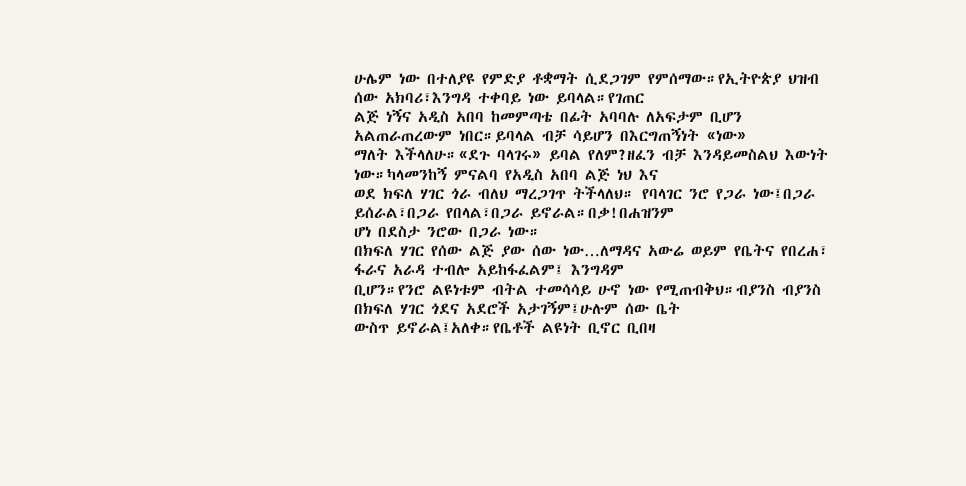ሁሌም ነው በተለያዩ የምድያ ቶቋማት ሲደጋገም የምሰማው።የኢትዮጵያ ህዝብ ሰው አክባሪ፣እንግዳ ተቀባይ ነው ይባላል።የገጠር
ልጅ ነኝና አዲስ አበባ ከመምጣቴ በፊት አባባሉ ለአፍታም ቢሆን አልጠራጠረውም ነበር።ይባላል ብቻ ሳይሆን በእርግጠኝነት «ነው»
ማለት እችላለሁ።«ደጉ ባላገሩ» ይባል የለም?ዘፈን ብቻ እንዳይመስልህ እውነት ነው።ካላመንከኝ ምናልባ የአዲስ አበባ ልጅ ነህ እና
ወደ ክፍለ ሃገር ጎራ ብለህ ማረጋገጥ ትችላለህ። የባላገር ንሮ የጋራ ነው፤በጋራ ይሰራል፣በጋራ የበላል፣በጋራ ይኖራል።በቃ!በሐዝንም
ሆነ በደስታ ንሮው በጋራ ነው።
በክፍለ ሃገር የሰው ልጅ ያው ሰው ነው…ለማዳና አውሬ ወይም የቤትና የበረሐ፣ ፋራና አራዳ ተብሎ አይከፋፈልም፤ እንግዳም
ቢሆን።የንሮ ልዩነቱም ብትል ተመሳሳይ ሁኖ ነው የሚጠብቅህ።ብያንስ ብያንስ በክፍለ ሃገር ጎደና አደሮች አታገኝም፤ሁሉም ሰው ቤት
ውስጥ ይኖራል፤አለቀ።የቤቶች ልዩነት ቢኖር ቢበዛ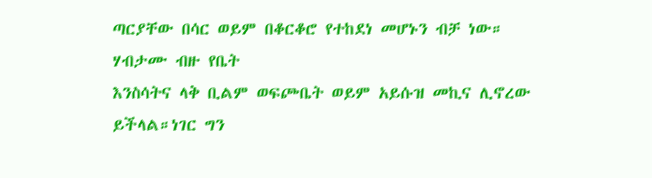ጣርያቸው በሳር ወይም በቆርቆሮ የተከደነ መሆኑን ብቻ ነው። ሃብታሙ ብዙ የቤት
እንስሳትና ላቅ ቢልም ወፍጮቤት ወይም አይሱዝ መኪና ሊኖረው ይችላል።ነገር ግን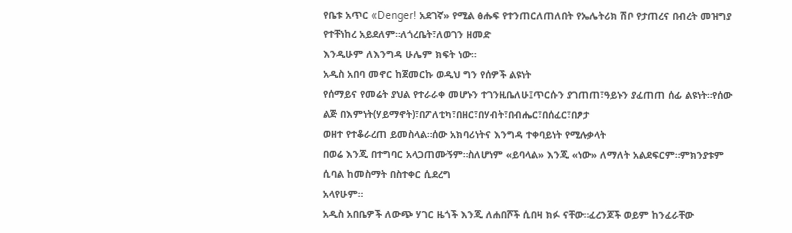የቤቱ አጥር «Denger! አደገኛ» የሚል ፅሑፍ የተንጠርለጠለበት የኤሌትሪክ ሽቦ የታጠረና በብረት መዝግያ የተቸነከረ አይደለም።ለጎረቤት፣ለወገን ዘመድ
እንዲሁም ለእንግዳ ሁሌም ክፍት ነው።
አዲስ አበባ መኖር ከጀመርኩ ወዲህ ግን የሰዎች ልዩነት
የሰማይና የመሬት ያህል የተራራቀ መሆኑን ተገንዚቤለሁ፤ጥርሱን ያገጠጠ፣ዓይኑን ያፈጠጠ ሰፊ ልዩነት።የሰው ልጅ በእምነት(ሃይማኖት)፣በፖለቲካ፣በዘር፣በሃብት፣በብሔር፣በሰፈር፣በፆታ
ወዘተ የተቆራረጠ ይመስላል።ሰው አክባሪነትና እንግዳ ተቀባይነት የሚሉቃላት
በወሬ እንጂ በተግባር አላጋጠሙኝም።ስለሆነም «ይባላል» እንጂ «ነው» ለማለት አልደፍርም።ምክንያቱም ሲባል ከመስማት በስተቀር ሲደረግ
አላየሁም።
አዲስ አበቤዎች ለውጭ ሃገር ዜጎች እንጂ ለሐበሾች ሲበዛ ክፉ ናቸው።ፈረንጆች ወይም ከንፈራቸው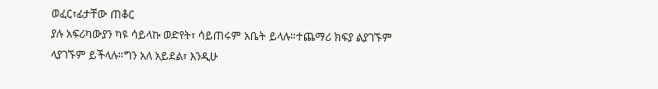ወፈር፣ፊታቸው ጠቆር
ያሉ አፍሪካውያን ካዩ ሳይላኩ ወድየት፣ ሳይጠሩም አቤት ይላሉ።ተጨማሪ ክፍያ ልያገኙም ላያገኙም ይችላሉ።ግን አለ አይደል፣ እንዲሁ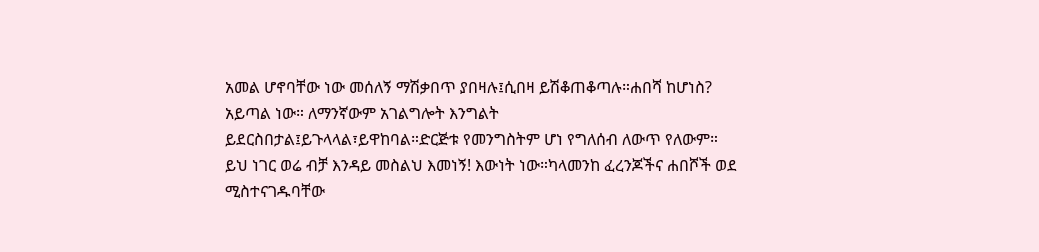አመል ሆኖባቸው ነው መሰለኝ ማሽቃበጥ ያበዛሉ፤ሲበዛ ይሽቆጠቆጣሉ።ሐበሻ ከሆነስ? አይጣል ነው። ለማንኛውም አገልግሎት እንግልት
ይደርስበታል፤ይጉላላል፣ይዋከባል።ድርጅቱ የመንግስትም ሆነ የግለሰብ ለውጥ የለውም።
ይህ ነገር ወሬ ብቻ እንዳይ መስልህ እመነኝ! እውነት ነው።ካላመንከ ፈረንጆችና ሐበሾች ወደ ሚስተናገዱባቸው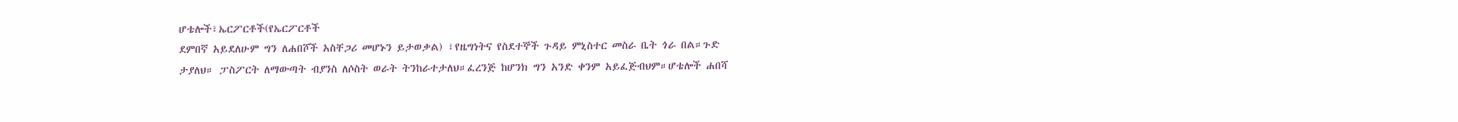ሆቴሎች፣ኤርፖርቶች(የኤርፖርቶች
ደምበኛ አይደለሁም ግን ለሐበሾች አስቸጋሪ መሆኑን ይታወቃል) ፣የዜግነትና የስደተኞች ጉዳይ ምኒስተር መስራ ቤት ጎራ በል።ጉድ
ታያለህ። ፓስፖርት ለማውጣት ብያንስ ለሶስት ወራት ትንከራተታለህ።ፈረንጅ ከሆንክ ግን አንድ ቀንም አይፈጅብህም።ሆቴሎች ሐበሻ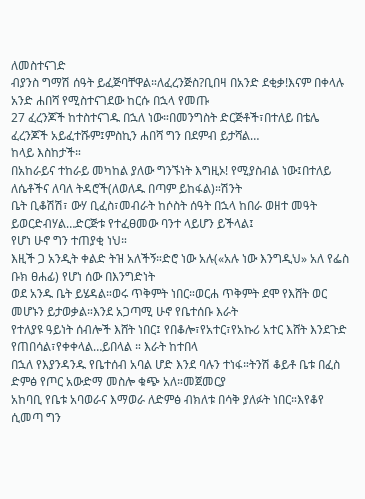ለመስተናገድ
ብያንስ ግማሽ ሰዓት ይፈጅባቸዋል።ለፈረንጅስ?ቢበዛ በአንድ ደቂቃ!እናም በቀላሉ አንድ ሐበሻ የሚስተናገደው ከርሱ በኋላ የመጡ
27 ፈረንጆች ከተስተናገዱ በኋለ ነው።በመንግስት ድርጅቶች፣በተለይ በቴሌ ፈረንጆች አይፈተሹም፤ምስኪን ሐበሻ ግን በደምብ ይታሻል…
ከላይ እስከታች።
በአከራይና ተከራይ መካከል ያለው ግንኙነት እግዚኦ! የሚያስብል ነው፤በተለይ ለሴቶችና ለባለ ትዳሮች(ለወለዱ በጣም ይከፋል)።ሽንት
ቤት ቢቆሽሽ፣ ውሃ ቢፈስ፣መብራት ከሶስት ሰዓት በኋላ ከበራ ወዘተ መዓት ይወርድብሃል…ድርጅቱ የተፈፀመው ባንተ ላይሆን ይችላል፤
የሆነ ሁኖ ግን ተጠያቂ ነህ።
እዚች ጋ አንዲት ቀልድ ትዝ አለችኝ።ድሮ ነው አሉ(«አሉ ነው እንግዲህ» አለ የፌስ ቡክ ፀሐፊ) የሆነ ሰው በእንግድነት
ወደ አንዱ ቤት ይሄዳል።ወሩ ጥቅምት ነበር።ወርሐ ጥቅምት ደሞ የእሸት ወር መሆኑን ይታወቃል።እንደ አጋጣሚ ሁኖ የቤተሰቡ እራት
የተለያዩ ዓይነት ሰብሎች እሸት ነበር፤ የበቆሎ፣የአተር፣የአኩሪ አተር እሸት እንደጉድ የጠበሳል፣የቀቀላል…ይበላል ። እራት ከተበላ
በኋለ የእያንዳንዱ የቤተሰብ አባል ሆድ እንደ ባሉን ተነፋ።ትንሽ ቆይቶ ቤቱ በፈስ ድምፅ የጦር አውድማ መስሎ ቁጭ አለ።መጀመርያ
አከባቢ የቤቱ አባወራና እማወራ ለድምፅ ብክለቱ በሳቅ ያለፉት ነበር።እየቆየ ሲመጣ ግን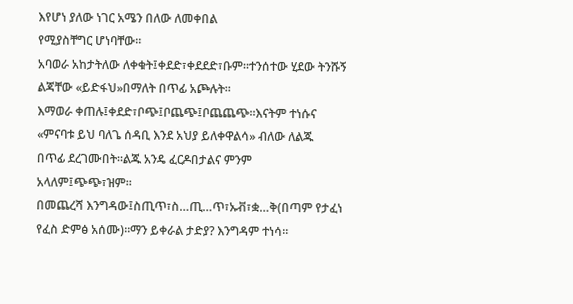እየሆነ ያለው ነገር አሜን በለው ለመቀበል
የሚያስቸግር ሆነባቸው።
አባወራ አከታትለው ለቀቁት፤ቀደድ፣ቀደደድ፣ቡም።ተንሰተው ሂደው ትንሹኝ ልጃቸው «ይድፋህ»በማለት በጥፊ አጮሉት።
እማወራ ቀጠሉ፤ቀደድ፣ቦጭ፤ቦጨጭ፤ቦጨጨጭ።እናትም ተነሱና «ምናባቱ ይህ ባለጌ ሰዳቢ እንደ አህያ ይለቀዋልሳ» ብለው ለልጁ
በጥፊ ደረገሙበት።ልጁ አንዴ ፈርዶበታልና ምንም አላለም፤ጭጭ፣ዝም።
በመጨረሻ እንግዳው፤ስጢጥ፣ስ…ጢ…ጥ፣ኡቭ፣ቋ…ቅ(በጣም የታፈነ የፈስ ድምፅ አሰሙ)።ማን ይቀራል ታድያ? እንግዳም ተነሳ።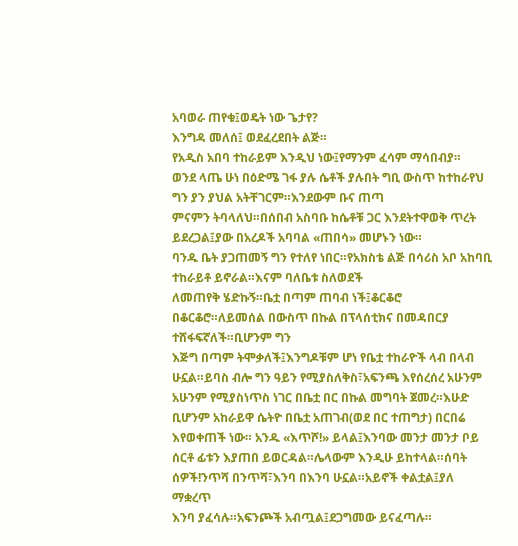አባወራ ጠየቁ፤ወዴት ነው ጌታየ?
እንግዳ መለሰ፤ ወደፈረደበት ልጅ።
የአዲስ አበባ ተከራይም እንዲህ ነው፤የማንም ፈሳም ማሳበብያ።
ወንደ ላጤ ሁነ በዕድሜ ገፋ ያሉ ሴቶች ያሉበት ግቢ ውስጥ ከተከራየህ ግን ያን ያህል አትቸገርም።እንደውም ቡና ጠጣ
ምናምን ትባላለህ።በሰበብ አስባቡ ከሴቶቹ ጋር እንደትተዋወቅ ጥረት ይደረጋል፤ያው በአረዶች አባባል «ጠበሳ» መሆኑን ነው።
ባንዱ ቤት ያጋጠመኝ ግን የተለየ ነበር።የአክስቴ ልጅ በሳሪስ አቦ አከባቢ ተከራይቶ ይኖራል።እናም ባለቤቱ ስለወደች
ለመጠየቅ ሄድኩኝ።ቤቷ በጣም ጠባብ ነች፤ቆርቆሮ በቆርቆሮ።ለይመሰል በውስጥ በኩል በፕላሰቲክና በመዳበርያ ተሸፋፍኛለች።ቢሆንም ግን
እጅግ በጣም ትሞቃለች፤እንግዶቹም ሆነ የቤቷ ተከራዮች ላብ በላብ ሁኗል።ይባስ ብሎ ግን ዓይን የሚያስለቅስ፣አፍንጫ እየሰረሰረ አሁንም
አሁንም የሚያስነጥስ ነገር በቤቷ በር በኩል መግባት ጀመረ።እሁድ ቢሆንም አከራይዋ ሴትዮ በቤቷ አጠገብ(ወደ በር ተጠግታ) በርበሬ እየወቀጠች ነው። አንዱ «እጥሾ!» ይላል፤እንባው መንታ መንታ ቦይ
ሰርቶ ፊቱን እያጠበ ይወርዳል።ሌላውም እንዲሁ ይከተላል።ሰባት ሰዎች!ንጥሻ በንጥሻ፣እንባ በእንባ ሁኗል።አይኖች ቀልቷል፤ያለ ማቋረጥ
እንባ ያፈሳሉ።አፍንጮች አብጧል፤ደጋግመው ይናፈጣሉ።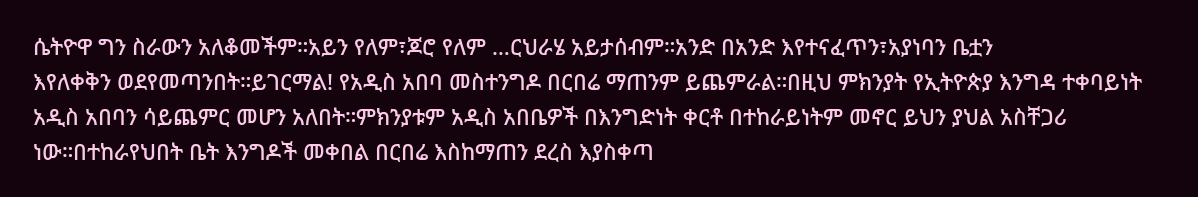ሴትዮዋ ግን ስራውን አለቆመችም።አይን የለም፣ጆሮ የለም …ርህራሄ አይታሰብም።አንድ በአንድ እየተናፈጥን፣አያነባን ቤቷን
እየለቀቅን ወደየመጣንበት።ይገርማል! የአዲስ አበባ መስተንግዶ በርበሬ ማጠንም ይጨምራል።በዚህ ምክንያት የኢትዮጵያ እንግዳ ተቀባይነት
አዲስ አበባን ሳይጨምር መሆን አለበት።ምክንያቱም አዲስ አበቤዎች በእንግድነት ቀርቶ በተከራይነትም መኖር ይህን ያህል አስቸጋሪ
ነው።በተከራየህበት ቤት እንግዶች መቀበል በርበሬ እስከማጠን ደረስ እያስቀጣ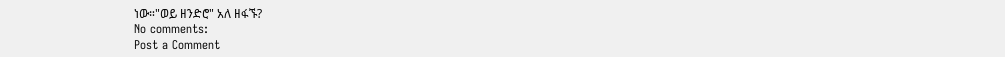ነው።"ወይ ዘንድሮ" አለ ዘፋኙ?
No comments:
Post a Comment